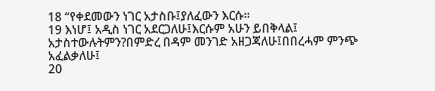18 “የቀደመውን ነገር አታስቡ፤ያለፈውን እርሱ።
19 እነሆ፤ አዲስ ነገር አደርጋለሁ፤እርሱም አሁን ይበቅላል፤ አታስተውሉትምን?በምድረ በዳም መንገድ አዘጋጃለሁ፤በበረሓም ምንጭ አፈልቃለሁ፤
20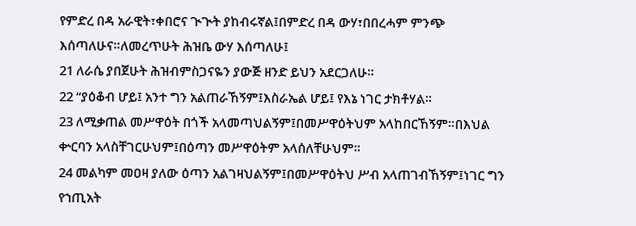የምድረ በዳ አራዊት፣ቀበሮና ጒጒት ያከብሩኛል፤በምድረ በዳ ውሃ፣በበረሓም ምንጭ እሰጣለሁና።ለመረጥሁት ሕዝቤ ውሃ እሰጣለሁ፤
21 ለራሴ ያበጀሁት ሕዝብምስጋናዬን ያውጅ ዘንድ ይህን አደርጋለሁ።
22 “ያዕቆብ ሆይ፤ አንተ ግን አልጠራኸኝም፤እስራኤል ሆይ፤ የእኔ ነገር ታክቶሃል።
23 ለሚቃጠል መሥዋዕት በጎች አላመጣህልኝም፤በመሥዋዕትህም አላከበርኸኝም።በእህል ቍርባን አላስቸገርሁህም፤በዕጣን መሥዋዕትም አላሰለቸሁህም።
24 መልካም መዐዛ ያለው ዕጣን አልገዛህልኝም፤በመሥዋዕትህ ሥብ አላጠገብኸኝም፤ነገር ግን የኀጢአት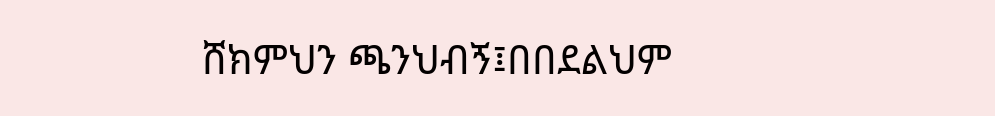ሸክምህን ጫንህብኝ፤በበደልህም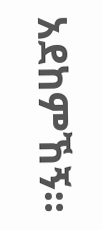አደከምኸኝ።